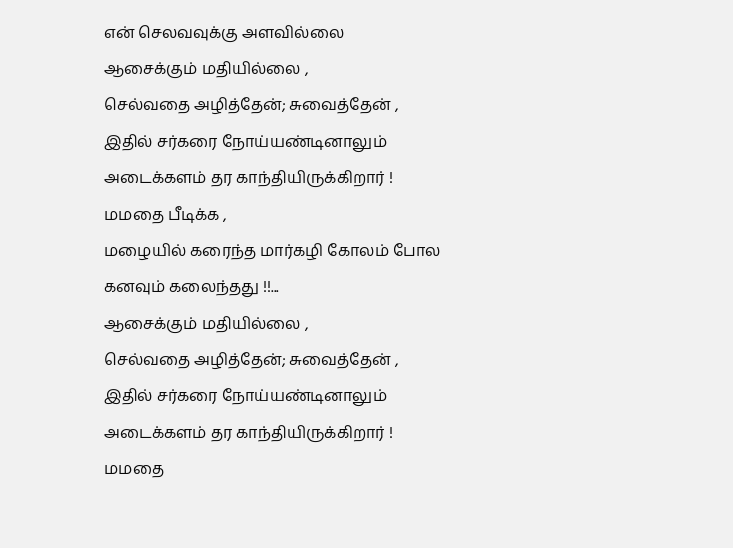என் செலவவுக்கு அளவில்லை
ஆசைக்கும் மதியில்லை ,
செல்வதை அழித்தேன்; சுவைத்தேன் ,
இதில் சர்கரை நோய்யண்டினாலும்
அடைக்களம் தர காந்தியிருக்கிறார் !
மமதை பீடிக்க ,
மழையில் கரைந்த மார்கழி கோலம் போல
கனவும் கலைந்தது !!...
ஆசைக்கும் மதியில்லை ,
செல்வதை அழித்தேன்; சுவைத்தேன் ,
இதில் சர்கரை நோய்யண்டினாலும்
அடைக்களம் தர காந்தியிருக்கிறார் !
மமதை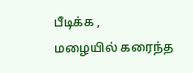பீடிக்க ,
மழையில் கரைந்த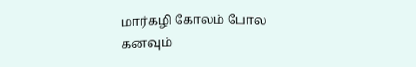மார்கழி கோலம் போல
கனவும்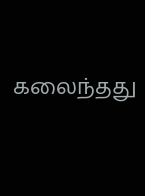கலைந்தது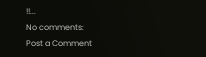!!...
No comments:
Post a Comment